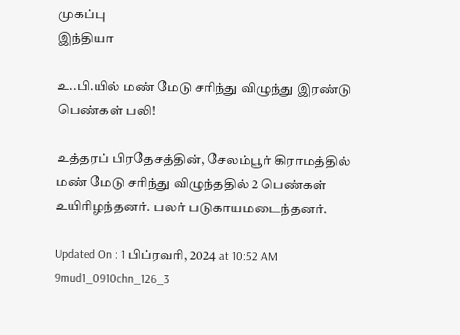முகப்பு
இந்தியா

உ..பி.யில் மண் மேடு சரிந்து விழுந்து இரண்டு பெண்கள் பலி!

உத்தரப் பிரதேசத்தின், சேலம்பூர் கிராமத்தில் மண் மேடு சரிந்து விழுந்ததில் 2 பெண்கள் உயிரிழந்தனர். பலர் படுகாயமடைந்தனர்.

Updated On : 1 பிப்ரவரி, 2024 at 10:52 AM
9mud1_0910chn_126_3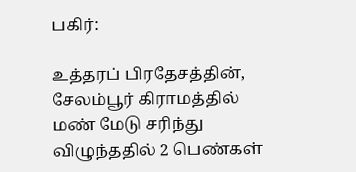பகிர்:

உத்தரப் பிரதேசத்தின், சேலம்பூர் கிராமத்தில் மண் மேடு சரிந்து விழுந்ததில் 2 பெண்கள்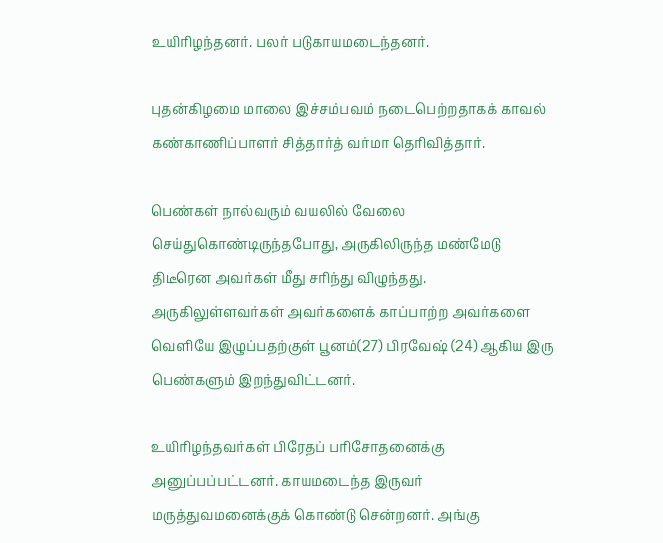உயிரிழந்தனர். பலர் படுகாயமடைந்தனர்.

புதன்கிழமை மாலை இச்சம்பவம் நடைபெற்றதாகக் காவல் கண்காணிப்பாளர் சித்தார்த் வர்மா தெரிவித்தார்.

பெண்கள் நால்வரும் வயலில் வேலை செய்துகொண்டிருந்தபோது, அருகிலிருந்த மண்மேடு திடீரென அவர்கள் மீது சரிந்து விழுந்தது. அருகிலுள்ளவர்கள் அவர்களைக் காப்பாற்ற அவர்களை வெளியே இழுப்பதற்குள் பூனம்(27) பிரவேஷ் (24) ஆகிய இரு பெண்களும் இறந்துவிட்டனர்.

உயிரிழந்தவர்கள் பிரேதப் பரிசோதனைக்கு அனுப்பப்பட்டனர். காயமடைந்த இருவர் மருத்துவமனைக்குக் கொண்டு சென்றனர். அங்கு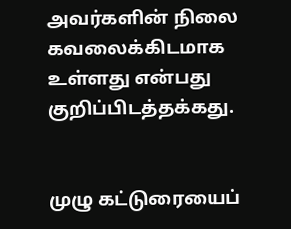அவர்களின் நிலை கவலைக்கிடமாக உள்ளது என்பது குறிப்பிடத்தக்கது.


முழு கட்டுரையைப்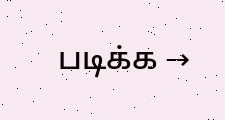படிக்க →